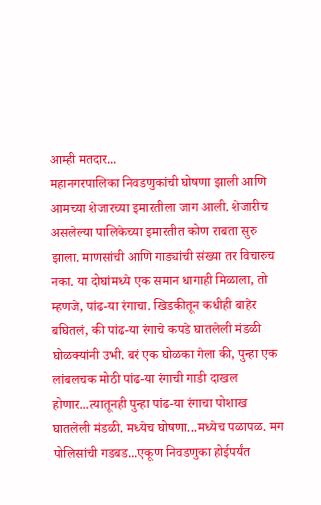आम्ही मतदार...
महानगरपालिका निवडणुकांची घोषणा झाली आणि आमच्या शेजारच्या इमारतीला जाग आली. शेजारीच असलेल्या पालिकेच्या इमारतीत कोण राबता सुरु झाला. माणसांची आणि गाड्यांची संख्या तर विचारुच नका. या दोघांमध्ये एक समान धागाही मिळाला, तो म्हणजे, पांढ-या रंगाचा. खिडकीतून कधीही बाहेर बघितलं, की पांढ-या रंगाचे कपडे घातलेली मंडळी घोळक्यांनी उभी. बरं एक घोळका गेला की, पुन्हा एक लांबलचक मोठी पांढ-या रंगाची गाडी दाखल होणार...त्यातूनही पुन्हा पांढ-या रंगाचा पोशाख घातलेली मंडळी. मध्येच घोषणा...मध्येच पळापळ. मग पोलिसांची गडबड...एकूण निवडणुका होईपर्यंत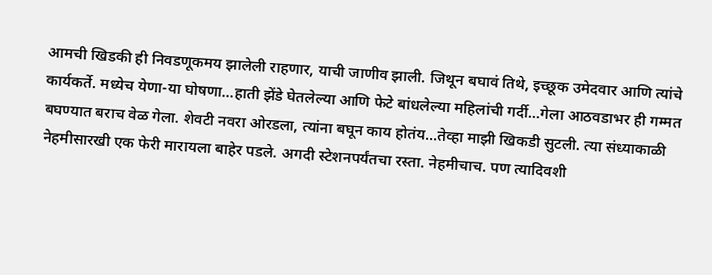आमची खिडकी ही निवडणूकमय झालेली राहणार, याची जाणीव झाली. जिथून बघावं तिथे, इच्छूक उमेदवार आणि त्यांचे कार्यकर्ते. मध्येच येणा-या घोषणा...हाती झेंडे घेतलेल्या आणि फेटे बांधलेल्या महिलांची गर्दी...गेला आठवडाभर ही गम्मत बघण्यात बराच वेळ गेला. शेवटी नवरा ओरडला, त्यांना बघून काय होतंय...तेव्हा माझी खिकडी सुटली. त्या संध्याकाळी नेहमीसारखी एक फेरी मारायला बाहेर पडले. अगदी स्टेशनपर्यंतचा रस्ता. नेहमीचाच. पण त्यादिवशी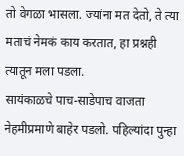तो वेगळा भासला. ज्यांना मत देतो, ते त्या मताचं नेमकं काय करतात, हा प्रश्नही त्यातून मला पडला.
सायंकाळचे पाच-साडेपाच वाजता नेहमीप्रमाणे बाहेर पडलो. पहिल्यांदा पुन्हा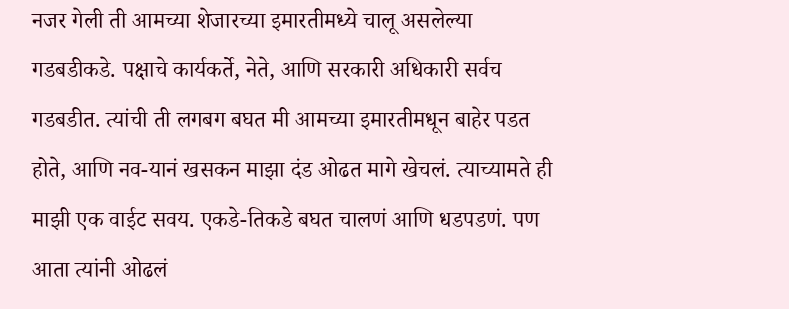नजर गेली ती आमच्या शेजारच्या इमारतीमध्ये चालू असलेल्या गडबडीकडे. पक्षाचे कार्यकर्ते, नेते, आणि सरकारी अधिकारी सर्वच गडबडीत. त्यांची ती लगबग बघत मी आमच्या इमारतीमधून बाहेर पडत होते, आणि नव-यानं खसकन माझा दंड ओढत मागे खेचलं. त्याच्यामते ही माझी एक वाईट सवय. एकडे-तिकडे बघत चालणं आणि धडपडणं. पण आता त्यांनी ओढलं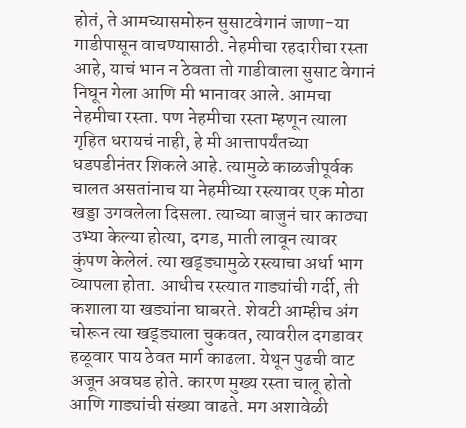होतं, ते आमच्यासमोरुन सुसाटवेगानं जाणा-या गाडीपासून वाचण्यासाठी. नेहमीचा रहदारीचा रस्ता आहे, याचं भान न ठेवता तो गाडीवाला सुसाट वेगानं निघून गेला आणि मी भानावर आले. आमचा नेहमीचा रस्ता. पण नेहमीचा रस्ता म्हणून त्याला गृहित धरायचं नाही, हे मी आत्तापर्यंतच्या धडपडीनंतर शिकले आहे. त्यामुळे काळजीपूर्वक चालत असतांनाच या नेहमीच्या रस्त्यावर एक मोठा खड्डा उगवलेला दिसला. त्याच्या बाजुनं चार काठ्या उभ्या केल्या होत्या, दगड, माती लावून त्यावर कुंपण केलेलं. त्या खड्ड्यामुळे रस्त्याचा अर्धा भाग व्यापला होता. आधीच रस्त्यात गाड्यांची गर्दी, ती कशाला या खड्यांना घाबरते. शेवटी आम्हीच अंग चोरून त्या खड्ड्याला चुकवत, त्यावरील दगडावर हळूवार पाय ठेवत मार्ग काढला. येथून पुढची वाट अजून अवघड होते. कारण मुख्य रस्ता चालू होतो आणि गाड्यांची संख्या वाढते. मग अशावेळी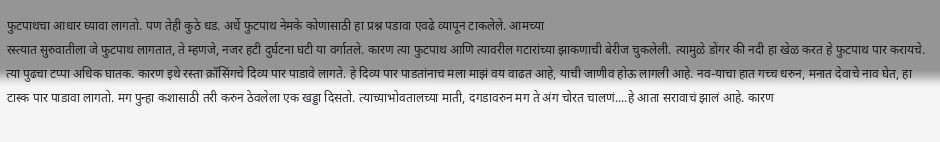फुटपाथचा आधार घ्यावा लागतो. पण तेही कुठे धड. अर्धे फुटपाथ नेमके कोणासाठी हा प्रश्न पडावा एवढे व्यापून टाकलेले. आमच्या
रस्त्यात सुरुवातीला जे फुटपाथ लागतात, ते म्हणजे, नजर हटी दुर्घटना घटी या वर्गातले. कारण त्या फुटपाथ आणि त्यावरील गटारांच्या झाकणाची बेरीज चुकलेली. त्यामुळे डोंगर की नदी हा खेळ करत हे फुटपाथ पार करायचे. त्या पुढचा टप्पा अधिक घातक. कारण इथे रस्ता क्रॉसिंगचे दिव्य पार पाडावे लागते. हे दिव्य पार पाडतांनाच मला माझं वय वाढत आहे, याची जाणीव होऊ लागली आहे. नव-याचा हात गच्च धरुन, मनात देवाचे नाव घेत, हा टास्क पार पाडावा लागतो. मग पुन्हा कशासाठी तरी करुन ठेवलेला एक खड्डा दिसतो. त्याच्याभोवतालच्या माती, दगडावरुन मग ते अंग चोरत चालणं....हे आता सरावाचं झालं आहे. कारण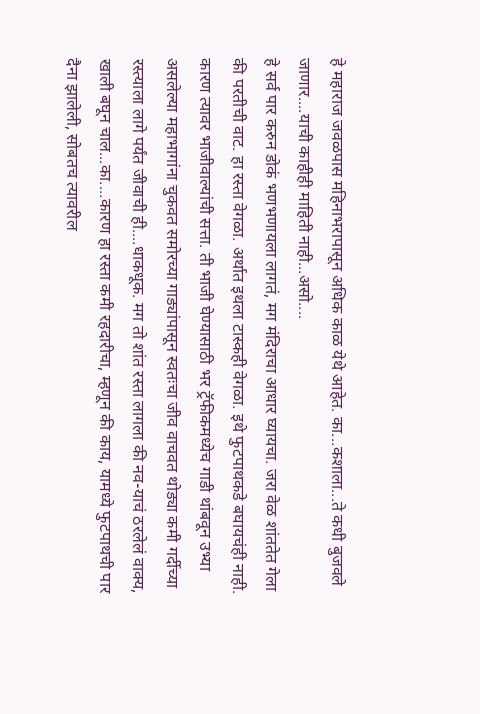हे महाराज जवळपास महिनाभरापासून अधिक काळ येथे आहेत. का...कशाला...ते कधी बुजवले जाणार....याची काहीही माहिती नाही...असो....
हे सर्व पार करुन डोकं भणभणायला लागतं, मग मंदिराचा आधार घ्यायचा. जरा वेळ शांततेत गेला की परतीची वाट. हा रस्ता वेगळा. अर्थात इथला टास्कही वेगळा. इथे फुटपाथकडे बघायचंही नाही. कारण त्यावर भाजीवाल्यांची सत्ता. ती भाजी घेण्यासाठी भर ट्रॅफीकमध्येच गाडी थांबवून उभ्या असलेल्या महाभागांना चुकवत समोरच्या गाड्यांपासून स्वतःचा जीव वाचवत थोड्या कमी गर्दीच्या रस्त्याला लागे पर्यंत जीवाची ही....धाकधूक. मग तो शांत रस्ता लागला की नव-याचं ठरलेलं वाक्य, खाली बघून चाल...का....कारण हा रस्ता कमी रहदारीचा, म्हणून की काय, यामध्ये फुटपाथची पार दैना झालेली, सोबतच त्यावरील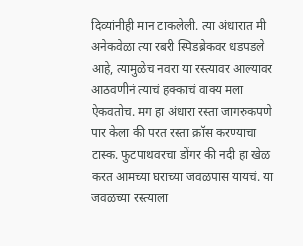दिव्यांनीही मान टाकलेली. त्या अंधारात मी अनेकवेळा त्या रबरी स्पिडब्रेकवर धडपडले आहे, त्यामुळेच नवरा या रस्त्यावर आल्यावर आठवणीनं त्याचं हक्काचं वाक्य मला ऐकवतोच. मग हा अंधारा रस्ता जागरुकपणे पार केला की परत रस्ता क्रॉस करण्याचा टास्क. फुटपाथवरचा डोंगर की नदी हा खेळ करत आमच्या घराच्या जवळपास यायचं. या जवळच्या रस्त्याला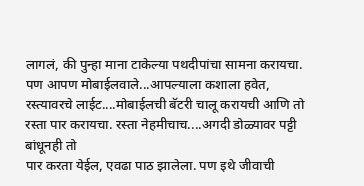लागलं, की पुन्हा माना टाकेल्या पथदीपांचा सामना करायचा. पण आपण मोबाईलवाले...आपल्याला कशाला हवेत, रस्त्यावरचे लाईट....मोबाईलची बॅटरी चालू करायची आणि तो रस्ता पार करायचा. रस्ता नेहमीचाच....अगदी डोळ्यावर पट्टी बांधूनही तो
पार करता येईल, एवढा पाठ झालेला. पण इथे जीवाची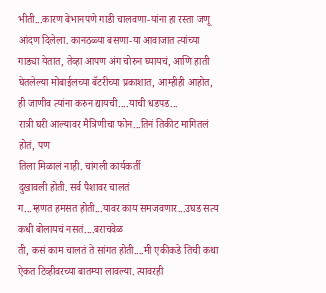भीती...कारण बेभानपणे गाडी चालवणा-यांना हा रस्ता जणू आंदण दिलेला. कानठळ्या बसणा-या आवाजात त्यांच्या गाड्या येतात, तेव्हा आपण अंग चोरुन घ्यायचं, आणि हाती घेतलेल्या मोबाईलच्या बॅटरीच्या प्रकाशात, आम्हीही आहोत, ही जाणीव त्यांना करुन द्यायची....याची धडपड...
रात्री घरी आल्यावर मैत्रिणीचा फोन...तिनं तिकीट मागितलं होतं, पण
तिला मिळालं नाही. चांगली कार्यकर्ती
दुखावली होती. सर्व पैशावर चालतं
ग...म्हणत हमसत होती...यावर काय समजवणार...उघड सत्य कधी बोलायचं नसतं....बराचवेळ
ती, कसं काम चालतं ते सांगत होती....मी एकीकडे तिची कथा ऐकत टिव्हीवरच्या बातम्या लावल्या. त्यावरही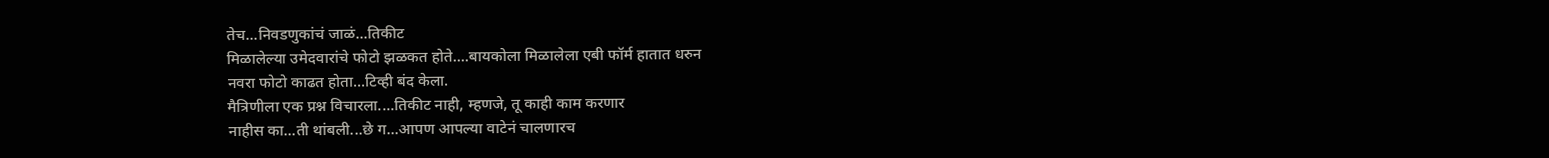तेच...निवडणुकांचं जाळं...तिकीट
मिळालेल्या उमेदवारांचे फोटो झळकत होते....बायकोला मिळालेला एबी फॉर्म हातात धरुन
नवरा फोटो काढत होता...टिव्ही बंद केला.
मैत्रिणीला एक प्रश्न विचारला....तिकीट नाही, म्हणजे, तू काही काम करणार
नाहीस का...ती थांबली...छे ग...आपण आपल्या वाटेनं चालणारच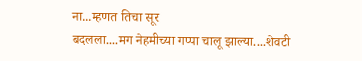ना...म्हणत तिचा सूर
बदलला....मग नेहमीच्या गप्पा चालू झाल्या....शेवटी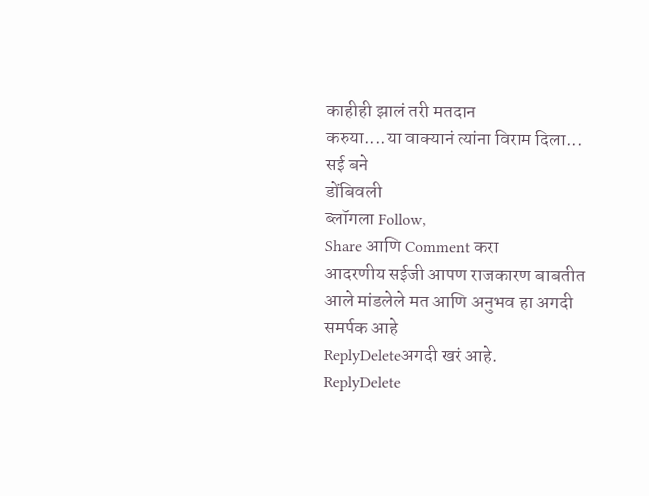काहीही झालं तरी मतदान
करुया....या वाक्यानं त्यांना विराम दिला...
सई बने
डोंबिवली
ब्लॉगला Follow,
Share आणि Comment करा
आदरणीय सईजी आपण राजकारण बाबतीत आले मांडलेले मत आणि अनुभव हा अगदी समर्पक आहे
ReplyDeleteअगदी खरं आहे.
ReplyDelete